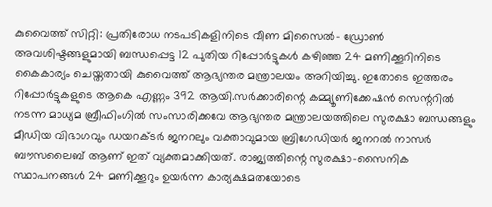കുവൈത്ത് സിറ്റി: പ്രതിരോധ നടപടികളിനിടെ വീണ മിസൈൽ- ഡ്രോൺ അവശിഷ്ടങ്ങളുമായി ബന്ധപ്പെട്ട 12 പുതിയ റിപ്പോർട്ടുകൾ കഴിഞ്ഞ 24 മണിക്കൂറിനിടെ കൈകാര്യം ചെയ്തതായി കുവൈത്ത് ആഭ്യന്തര മന്ത്രാലയം അറിയിച്ചു. ഇതോടെ ഇത്തരം റിപ്പോർട്ടുകളുടെ ആകെ എണ്ണം 392 ആയി.സർക്കാരിന്റെ കമ്മ്യൂണിക്കേഷൻ സെന്ററിൽ നടന്ന മാധ്യമ ബ്രീഫിംഗിൽ സംസാരിക്കവേ ആഭ്യന്തര മന്ത്രാലയത്തിലെ സുരക്ഷാ ബന്ധങ്ങളും മീഡിയ വിഭാഗവും ഡയറക്ടർ ജനറലും വക്താവുമായ ബ്രിഗേഡിയർ ജനറൽ നാസർ ബൗസലൈബ് ആണ് ഇത് വ്യക്തമാക്കിയത്. രാജ്യത്തിന്റെ സുരക്ഷാ-സൈനിക സ്ഥാപനങ്ങൾ 24 മണിക്കൂറും ഉയർന്ന കാര്യക്ഷമതയോടെ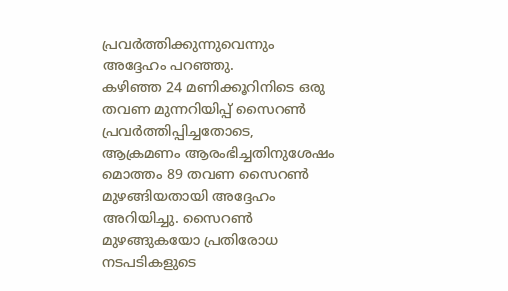പ്രവർത്തിക്കുന്നുവെന്നും അദ്ദേഹം പറഞ്ഞു.
കഴിഞ്ഞ 24 മണിക്കൂറിനിടെ ഒരു തവണ മുന്നറിയിപ്പ് സൈറൺ പ്രവർത്തിപ്പിച്ചതോടെ, ആക്രമണം ആരംഭിച്ചതിനുശേഷം മൊത്തം 89 തവണ സൈറൺ മുഴങ്ങിയതായി അദ്ദേഹം അറിയിച്ചു. സൈറൺ മുഴങ്ങുകയോ പ്രതിരോധ നടപടികളുടെ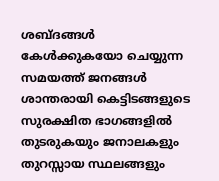ശബ്ദങ്ങൾ കേൾക്കുകയോ ചെയ്യുന്ന സമയത്ത് ജനങ്ങൾ ശാന്തരായി കെട്ടിടങ്ങളുടെ സുരക്ഷിത ഭാഗങ്ങളിൽ തുടരുകയും ജനാലകളും തുറസ്സായ സ്ഥലങ്ങളും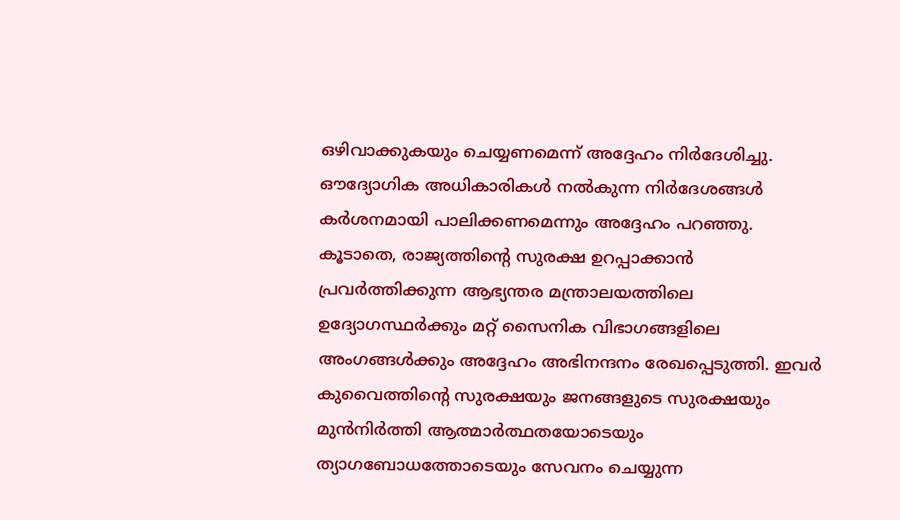ഒഴിവാക്കുകയും ചെയ്യണമെന്ന് അദ്ദേഹം നിർദേശിച്ചു. ഔദ്യോഗിക അധികാരികൾ നൽകുന്ന നിർദേശങ്ങൾ കർശനമായി പാലിക്കണമെന്നും അദ്ദേഹം പറഞ്ഞു.
കൂടാതെ, രാജ്യത്തിന്റെ സുരക്ഷ ഉറപ്പാക്കാൻ പ്രവർത്തിക്കുന്ന ആഭ്യന്തര മന്ത്രാലയത്തിലെ ഉദ്യോഗസ്ഥർക്കും മറ്റ് സൈനിക വിഭാഗങ്ങളിലെ അംഗങ്ങൾക്കും അദ്ദേഹം അഭിനന്ദനം രേഖപ്പെടുത്തി. ഇവർ കുവൈത്തിന്റെ സുരക്ഷയും ജനങ്ങളുടെ സുരക്ഷയും മുൻനിർത്തി ആത്മാർത്ഥതയോടെയും ത്യാഗബോധത്തോടെയും സേവനം ചെയ്യുന്ന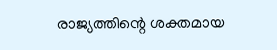രാജ്യത്തിന്റെ ശക്തമായ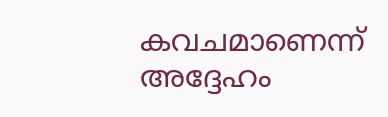കവചമാണെന്ന് അദ്ദേഹം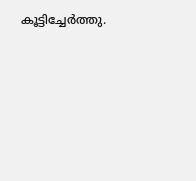കൂട്ടിച്ചേർത്തു.